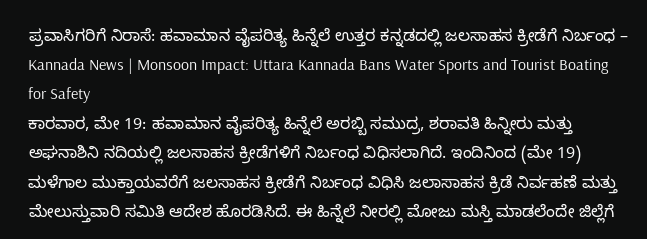ಪ್ರವಾಸಿಗರಿಗೆ ನಿರಾಸೆ: ಹವಾಮಾನ ವೈಪರಿತ್ಯ ಹಿನ್ನೆಲೆ ಉತ್ತರ ಕನ್ನಡದಲ್ಲಿ ಜಲಸಾಹಸ ಕ್ರೀಡೆಗೆ ನಿರ್ಬಂಧ – Kannada News | Monsoon Impact: Uttara Kannada Bans Water Sports and Tourist Boating for Safety
ಕಾರವಾರ, ಮೇ 19: ಹವಾಮಾನ ವೈಪರಿತ್ಯ ಹಿನ್ನೆಲೆ ಅರಬ್ಬಿ ಸಮುದ್ರ, ಶರಾವತಿ ಹಿನ್ನೀರು ಮತ್ತು ಅಘನಾಶಿನಿ ನದಿಯಲ್ಲಿ ಜಲಸಾಹಸ ಕ್ರೀಡೆಗಳಿಗೆ ನಿರ್ಬಂಧ ವಿಧಿಸಲಾಗಿದೆ. ಇಂದಿನಿಂದ (ಮೇ 19) ಮಳೆಗಾಲ ಮುಕ್ತಾಯವರೆಗೆ ಜಲಸಾಹಸ ಕ್ರೀಡೆಗೆ ನಿರ್ಬಂಧ ವಿಧಿಸಿ ಜಲಾಸಾಹಸ ಕ್ರಿಡೆ ನಿರ್ವಹಣೆ ಮತ್ತು ಮೇಲುಸ್ತುವಾರಿ ಸಮಿತಿ ಆದೇಶ ಹೊರಡಿಸಿದೆ. ಈ ಹಿನ್ನೆಲೆ ನೀರಲ್ಲಿ ಮೋಜು ಮಸ್ತಿ ಮಾಡಲೆಂದೇ ಜಿಲ್ಲೆಗೆ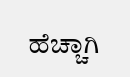ಹೆಚ್ಚಾಗಿ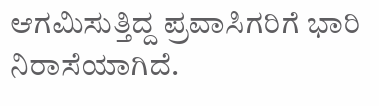ಆಗಮಿಸುತ್ತಿದ್ದ ಪ್ರವಾಸಿಗರಿಗೆ ಭಾರಿ ನಿರಾಸೆಯಾಗಿದೆ.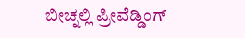ಬೀಚ್ನಲ್ಲಿ ಪ್ರೀವೆಡ್ಡಿಂಗ್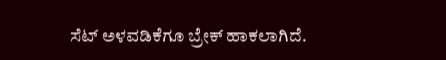ಸೆಟ್ ಅಳವಡಿಕೆಗೂ ಬ್ರೇಕ್ ಹಾಕಲಾಗಿದೆ.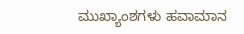ಮುಖ್ಯಾಂಶಗಳು ಹವಾಮಾನ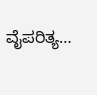ವೈಪರಿತ್ಯ…